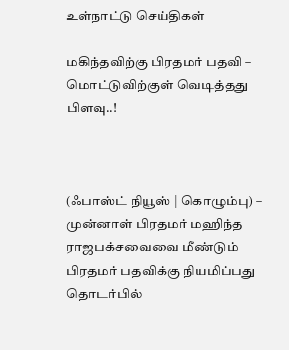உள்நாட்டு செய்திகள்

மகிந்தவிற்கு பிரதமர் பதவி – மொட்டுவிற்குள் வெடித்தது பிளவு..!



(ஃபாஸ்ட் நியூஸ் | கொழும்பு) –
முன்னாள் பிரதமர் மஹிந்த ராஜபக்சவைவை மீண்டும் பிரதமர் பதவிக்கு நியமிப்பது தொடர்பில்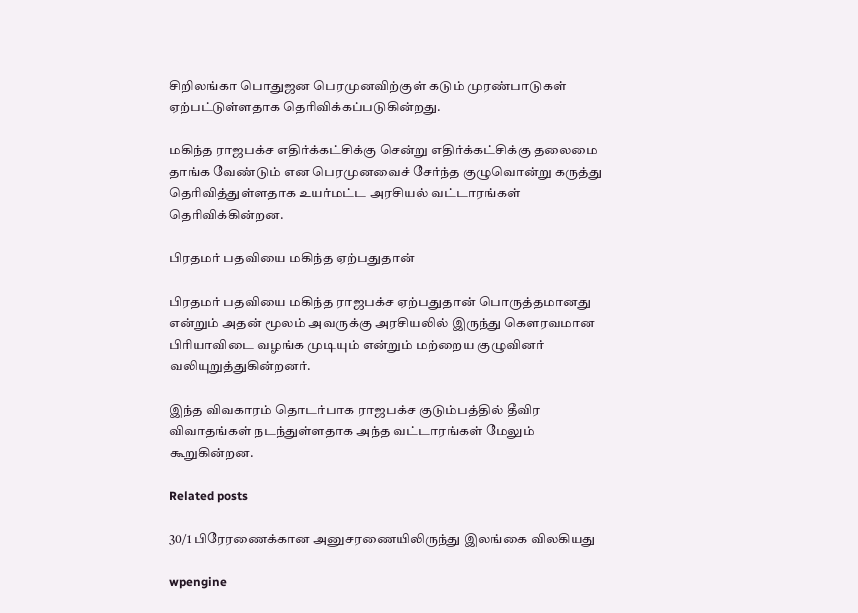சிறிலங்கா பொதுஜன பெரமுனவிற்குள் கடும் முரண்பாடுகள் ஏற்பட்டுள்ளதாக தெரிவிக்கப்படுகின்றது.

மகிந்த ராஜபக்ச எதிர்க்கட்சிக்கு சென்று எதிர்க்கட்சிக்கு தலைமை தாங்க வேண்டும் என பெரமுனவைச் சேர்ந்த குழுவொன்று கருத்து தெரிவித்துள்ளதாக உயர்மட்ட அரசியல் வட்டாரங்கள் தெரிவிக்கின்றன.

பிரதமர் பதவியை மகிந்த ஏற்பதுதான்

பிரதமர் பதவியை மகிந்த ராஜபக்ச ஏற்பதுதான் பொருத்தமானது என்றும் அதன் மூலம் அவருக்கு அரசியலில் இருந்து கௌரவமான பிரியாவிடை வழங்க முடியும் என்றும் மற்றைய குழுவினர் வலியுறுத்துகின்றனர்.

இந்த விவகாரம் தொடர்பாக ராஜபக்ச குடும்பத்தில் தீவிர விவாதங்கள் நடந்துள்ளதாக அந்த வட்டாரங்கள் மேலும் கூறுகின்றன.

Related posts

30/1 பிரேரணைக்கான அனுசரணையிலிருந்து இலங்கை விலகியது

wpengine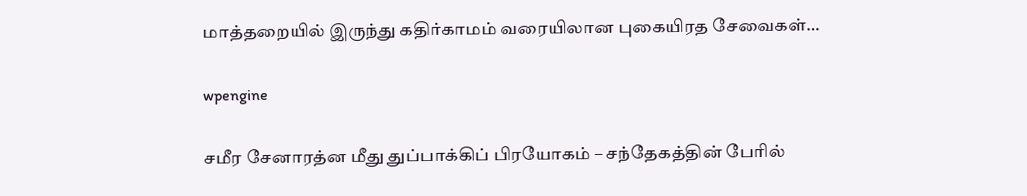மாத்தறையில் இருந்து கதிர்காமம் வரையிலான புகையிரத சேவைகள்…

wpengine

சமீர சேனாரத்ன மீது துப்பாக்கிப் பிரயோகம் – சந்தேகத்தின் பேரில்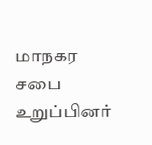மாநகர சபை உறுப்பினர்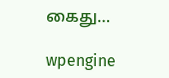கைது…

wpengine